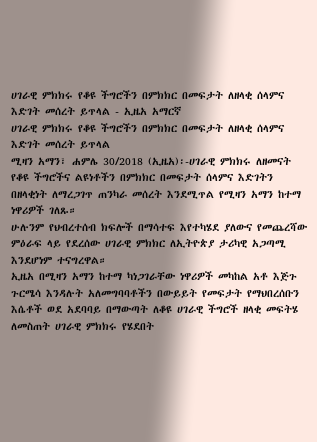ሀገራዊ ምክክሩ የቆዩ ችግሮችን በምክክር በመፍታት ለዘላቂ ሰላምና እድገት መሰረት ይጥላል - ኢዜአ አማርኛ
ሀገራዊ ምክክሩ የቆዩ ችግሮችን በምክክር በመፍታት ለዘላቂ ሰላምና እድገት መሰረት ይጥላል
ሚዛን አማን፣ ሐምሌ 30/2018 (ኢዜአ)፡-ሀገራዊ ምክክሩ ለዘመናት የቆዩ ችግሮችና ልዩነቶችን በምክክር በመፍታት ሰላምና እድገትን በዘላቂነት ለማረጋገጥ ጠንካራ መሰረት እንደሚጥል የሚዛን አማን ከተማ ነዋሪዎች ገለጹ።
ሁሉንም የህብረተሰብ ክፍሎች በማሳተፍ እየተካሄደ ያለውና የመጨረሻው ምዕራፍ ላይ የደረሰው ሀገራዊ ምክክር ለኢትዮጵያ ታሪካዊ አጋጣሚ እንደሆነም ተናግረዋል።
ኢዜአ በሚዛን አማን ከተማ ካነጋገራቸው ነዋሪዎች መካከል አቶ እጅጉ ጉርሜሳ እንዳሉት አለመግባባቶችን በውይይት የመፍታት የማህበረሰቡን እሴቶች ወደ አደባባይ በማውጣት ለቆዩ ሀገራዊ ችግሮች ዘላቂ መፍትሄ ለመስጠት ሀገራዊ ምክክሩ የሄደበት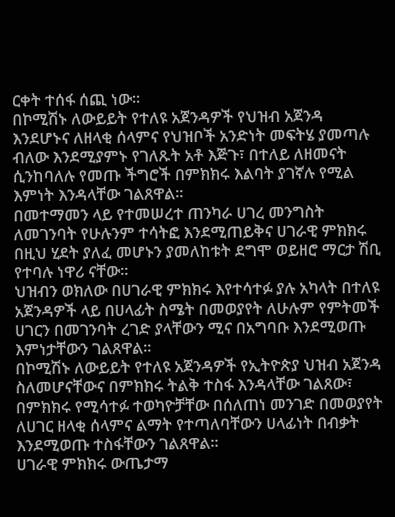ርቀት ተሰፋ ሰጪ ነው።
በኮሚሽኑ ለውይይት የተለዩ አጀንዳዎች የህዝብ አጀንዳ እንደሆኑና ለዘላቂ ሰላምና የህዝቦች አንድነት መፍትሄ ያመጣሉ ብለው እንደሚያምኑ የገለጹት አቶ እጅጉ፣ በተለይ ለዘመናት ሲንከባለሉ የመጡ ችግሮች በምክክሩ እልባት ያገኛሉ የሚል እምነት እንዳላቸው ገልጸዋል።
በመተማመን ላይ የተመሠረተ ጠንካራ ሀገረ መንግስት ለመገንባት የሁሉንም ተሳትፎ እንደሚጠይቅና ሀገራዊ ምክክሩ በዚህ ሂደት ያለፈ መሆኑን ያመለከቱት ደግሞ ወይዘሮ ማርታ ሽቢ የተባሉ ነዋሪ ናቸው።
ህዝብን ወክለው በሀገራዊ ምክክሩ እየተሳተፉ ያሉ አካላት በተለዩ አጀንዳዎች ላይ በሀላፊት ስሜት በመወያየት ለሁሉም የምትመች ሀገርን በመገንባት ረገድ ያላቸውን ሚና በአግባቡ እንደሚወጡ እምነታቸውን ገልጸዋል።
በኮሚሽኑ ለውይይት የተለዩ አጀንዳዎች የኢትዮጵያ ህዝብ አጀንዳ ስለመሆናቸውና በምክክሩ ትልቅ ተስፋ እንዳላቸው ገልጸው፣ በምክክሩ የሚሳተፉ ተወካዮቻቸው በሰለጠነ መንገድ በመወያየት ለሀገር ዘላቂ ሰላምና ልማት የተጣለባቸውን ሀላፊነት በብቃት እንደሚወጡ ተስፋቸውን ገልጸዋል።
ሀገራዊ ምክክሩ ውጤታማ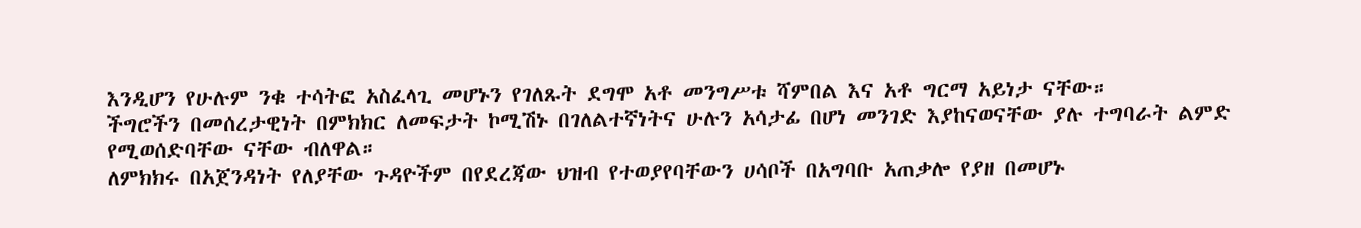እንዲሆን የሁሉም ንቁ ተሳትፎ አስፈላጊ መሆኑን የገለጹት ደግሞ አቶ መንግሥቱ ሻምበል እና አቶ ግርማ አይነታ ናቸው።
ችግሮችን በመሰረታዊነት በምክክር ለመፍታት ኮሚሽኑ በገለልተኛነትና ሁሉን አሳታፊ በሆነ መንገድ እያከናወናቸው ያሉ ተግባራት ልምድ የሚወሰድባቸው ናቸው ብለዋል።
ለምክክሩ በአጀንዳነት የለያቸው ጉዳዮችም በየደረጃው ህዝብ የተወያየባቸውን ሀሳቦች በአግባቡ አጠቃሎ የያዘ በመሆኑ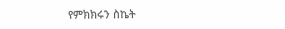የምክክሩን ስኬት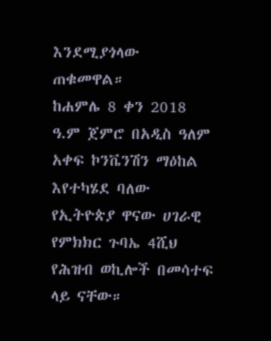እንደሚያጎላው ጠቁመዋል።
ከሐምሌ 8 ቀን 2018 ዓ.ም ጀምሮ በአዲስ ዓለም አቀፍ ኮንቬንሽን ማዕከል እየተካሄደ ባለው የኢትዮጵያ ዋናው ሀገራዊ የምክክር ጉባኤ 4ሺህ የሕዝብ ወኪሎች በመሳተፍ ላይ ናቸው።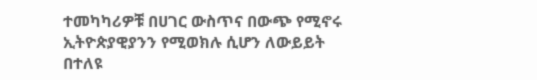ተመካካሪዎቹ በሀገር ውስጥና በውጭ የሚኖሩ ኢትዮጵያዊያንን የሚወክሉ ሲሆን ለውይይት በተለዩ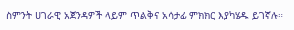ስምንት ሀገራዊ አጀንዳዎች ላይም ጥልቅና አሳታፊ ምክክር እያካሄዱ ይገኛሉ።